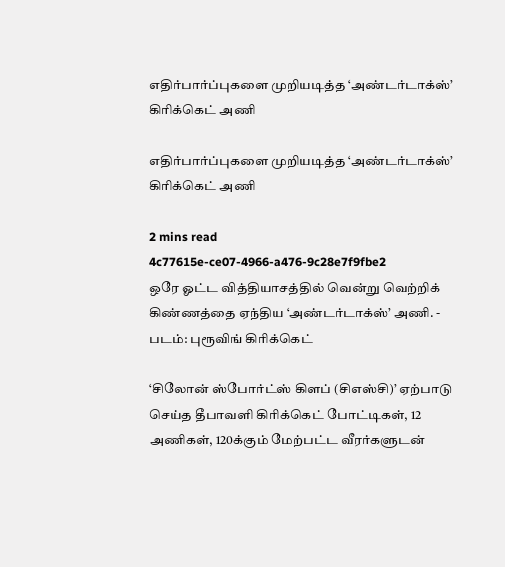எதிர்பார்ப்புகளை முறியடித்த ‘அண்டர்டாக்ஸ்’ கிரிக்கெட் அணி

எதிர்பார்ப்புகளை முறியடித்த ‘அண்டர்டாக்ஸ்’ கிரிக்கெட் அணி

2 mins read
4c77615e-ce07-4966-a476-9c28e7f9fbe2
ஒரே ஓட்ட வித்தியாசத்தில் வென்று வெற்றிக் கிண்ணத்தை ஏந்திய ‘அண்டர்டாக்ஸ்’ அணி. - படம்: புரூவிங் கிரிக்கெட்

‘சிலோன் ஸ்போர்ட்ஸ் கிளப் (சிஎஸ்சி)’ ஏற்பாடு செய்த தீபாவளி கிரிக்கெட் போட்டிகள், 12 அணிகள், 120க்கும் மேற்பட்ட வீரர்களுடன்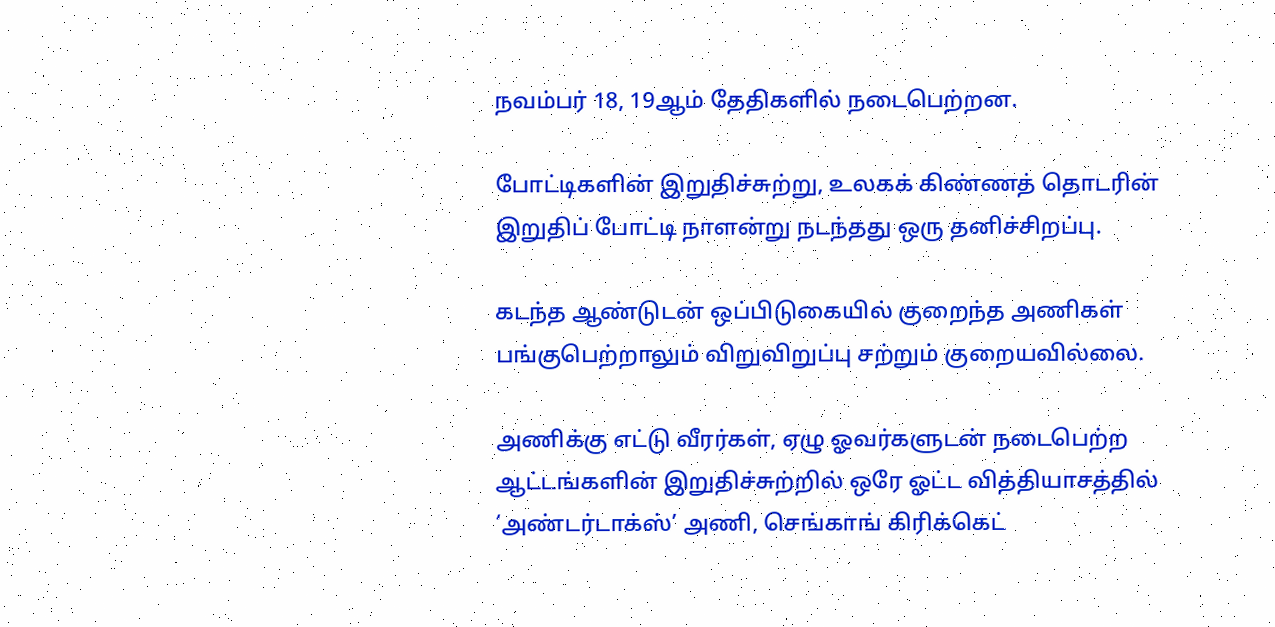நவம்பர் 18, 19ஆம் தேதிகளில் நடைபெற்றன.

போட்டிகளின் இறுதிச்சுற்று, உலகக் கிண்ணத் தொடரின் இறுதிப் போட்டி நாளன்று நடந்தது ஒரு தனிச்சிறப்பு.

கடந்த ஆண்டுடன் ஒப்பிடுகையில் குறைந்த அணிகள் பங்குபெற்றாலும் விறுவிறுப்பு சற்றும் குறையவில்லை.

அணிக்கு எட்டு வீரர்கள், ஏழு ஓவர்களுடன் நடைபெற்ற ஆட்டங்களின் இறுதிச்சுற்றில் ஒரே ஓட்ட வித்தியாசத்தில் ‘அண்டர்டாக்ஸ்’ அணி, செங்காங் கிரிக்கெட்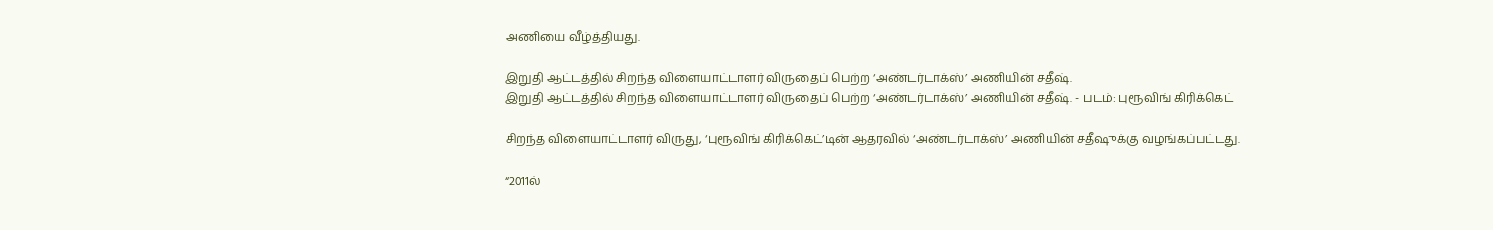அணியை வீழ்த்தியது.

இறுதி ஆட்டத்தில் சிறந்த விளையாட்டாளர் விருதைப் பெற்ற ‘அண்டர்டாக்ஸ்’ அணியின் சதீஷ்.
இறுதி ஆட்டத்தில் சிறந்த விளையாட்டாளர் விருதைப் பெற்ற ‘அண்டர்டாக்ஸ்’ அணியின் சதீஷ். - படம்: புரூவிங் கிரிக்கெட்

சிறந்த விளையாட்டாளர் விருது, ‘புரூவிங் கிரிக்கெட்’டின் ஆதரவில் ‘அண்டர்டாக்ஸ்’ அணியின் சதீஷுக்கு வழங்கப்பட்டது.

“2011ல்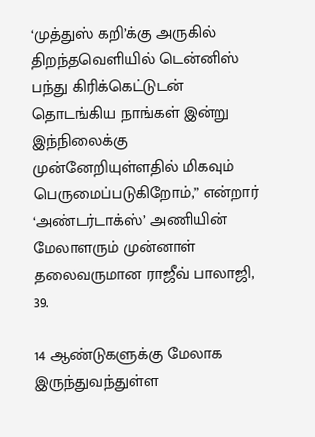‘முத்துஸ் கறி’க்கு அருகில் திறந்தவெளியில் டென்னிஸ் பந்து கிரிக்கெட்டுடன் தொடங்கிய நாங்கள் இன்று இந்நிலைக்கு முன்னேறியுள்ளதில் மிகவும் பெருமைப்படுகிறோம்,” என்றார் ‘அண்டர்டாக்ஸ்’ அணியின் மேலாளரும் முன்னாள் தலைவருமான ராஜீவ் பாலாஜி, 39.

14 ஆண்டுகளுக்கு மேலாக இருந்துவந்துள்ள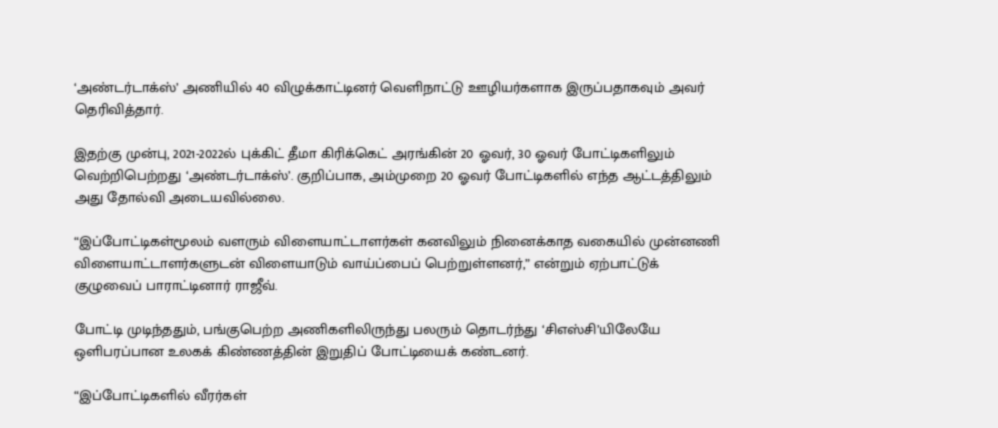‘அண்டர்டாக்ஸ்’ அணியில் 40 விழுக்காட்டினர் வெளிநாட்டு ஊழியர்களாக இருப்பதாகவும் அவர் தெரிவித்தார்.

இதற்கு முன்பு, 2021-2022ல் புக்கிட் தீமா கிரிக்கெட் அரங்கின் 20 ஓவர், 30 ஓவர் போட்டிகளிலும் வெற்றிபெற்றது ‘அண்டர்டாக்ஸ்’. குறிப்பாக, அம்முறை 20 ஓவர் போட்டிகளில் எந்த ஆட்டத்திலும் அது தோல்வி அடையவில்லை.

“இப்போட்டிகள்மூலம் வளரும் விளையாட்டாளர்கள் கனவிலும் நினைக்காத வகையில் முன்னணி விளையாட்டாளர்களுடன் விளையாடும் வாய்ப்பைப் பெற்றுள்ளனர்,” என்றும் ஏற்பாட்டுக் குழுவைப் பாராட்டினார் ராஜீவ்.

போட்டி முடிந்ததும், பங்குபெற்ற அணிகளிலிருந்து பலரும் தொடர்ந்து ‘சிஎஸ்சி’யிலேயே ஒளிபரப்பான உலகக் கிண்ணத்தின் இறுதிப் போட்டியைக் கண்டனர்.

“இப்போட்டிகளில் வீரர்கள்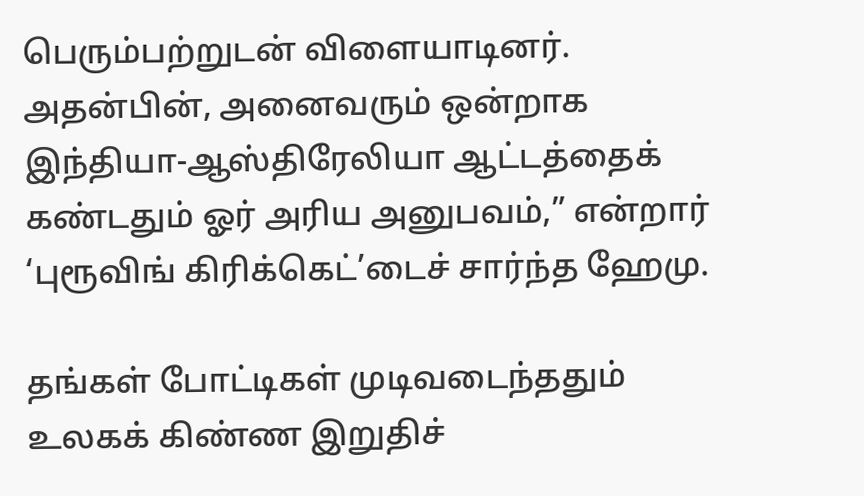பெரும்பற்றுடன் விளையாடினர். அதன்பின், அனைவரும் ஒன்றாக இந்தியா-ஆஸ்திரேலியா ஆட்டத்தைக் கண்டதும் ஓர் அரிய அனுபவம்,” என்றார் ‘புரூவிங் கிரிக்கெட்’டைச் சார்ந்த ஹேமு.

தங்கள் போட்டிகள் முடிவடைந்ததும் உலகக் கிண்ண இறுதிச்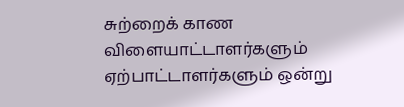சுற்றைக் காண விளையாட்டாளர்களும் ஏற்பாட்டாளர்களும் ஒன்று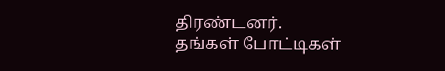திரண்டனர்.
தங்கள் போட்டிகள்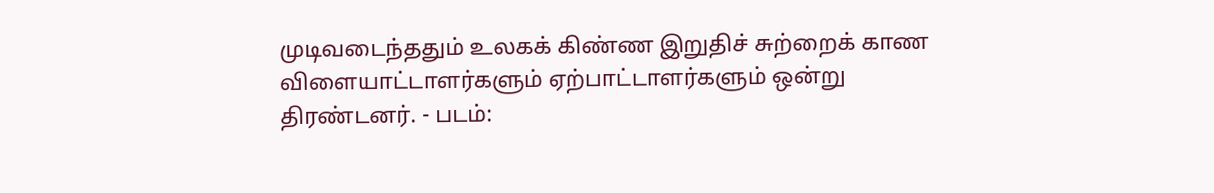முடிவடைந்ததும் உலகக் கிண்ண இறுதிச் சுற்றைக் காண விளையாட்டாளர்களும் ஏற்பாட்டாளர்களும் ஒன்று திரண்டனர். - படம்: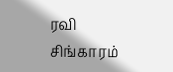ரவி சிங்காரம்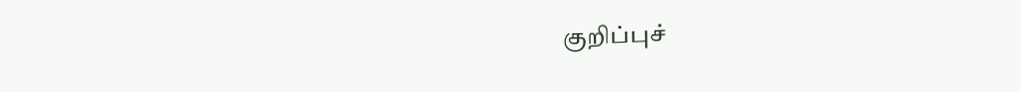குறிப்புச்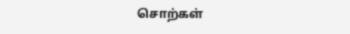சொற்கள்